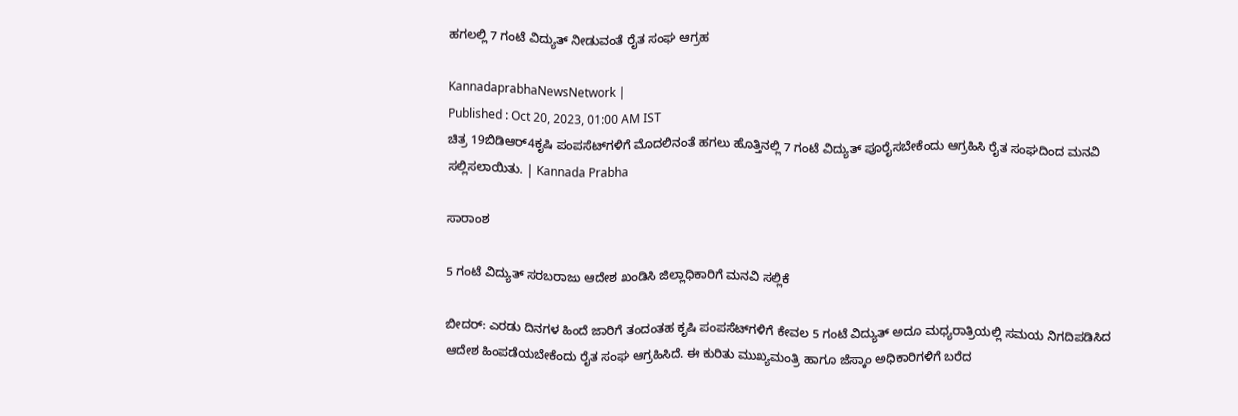ಹಗಲಲ್ಲಿ 7 ಗಂಟೆ ವಿದ್ಯುತ್‌ ನೀಡುವಂತೆ ರೈತ ಸಂಘ ಆಗ್ರಹ

KannadaprabhaNewsNetwork |
Published : Oct 20, 2023, 01:00 AM IST
ಚಿತ್ರ 19ಬಿಡಿಆರ್‌4ಕೃಷಿ ಪಂಪಸೆಟ್‌ಗಳಿಗೆ ಮೊದಲಿನಂತೆ ಹಗಲು ಹೊತ್ತಿನಲ್ಲಿ 7 ಗಂಟೆ ವಿದ್ಯುತ್‌ ಪೂರೈಸಬೇಕೆಂದು ಆಗ್ರಹಿಸಿ ರೈತ ಸಂಘದಿಂದ ಮನವಿ ಸಲ್ಲಿಸಲಾಯಿತು. | Kannada Prabha

ಸಾರಾಂಶ

5 ಗಂಟೆ ವಿದ್ಯುತ್‌ ಸರಬರಾಜು ಆದೇಶ ಖಂಡಿಸಿ ಜಿಲ್ಲಾಧಿಕಾರಿಗೆ ಮನವಿ ಸಲ್ಲಿಕೆ

ಬೀದರ್‌: ಎರಡು ದಿನಗಳ ಹಿಂದೆ ಜಾರಿಗೆ ತಂದಂತಹ ಕೃಷಿ ಪಂಪಸೆಟ್‌ಗಳಿಗೆ ಕೇವಲ 5 ಗಂಟೆ ವಿದ್ಯುತ್‌ ಅದೂ ಮಧ್ಯರಾತ್ರಿಯಲ್ಲಿ ಸಮಯ ನಿಗದಿಪಡಿಸಿದ ಆದೇಶ ಹಿಂಪಡೆಯಬೇಕೆಂದು ರೈತ ಸಂಘ ಆಗ್ರಹಿಸಿದೆ. ಈ ಕುರಿತು ಮುಖ್ಯಮಂತ್ರಿ ಹಾಗೂ ಜೆಸ್ಕಾಂ ಅಧಿಕಾರಿಗಳಿಗೆ ಬರೆದ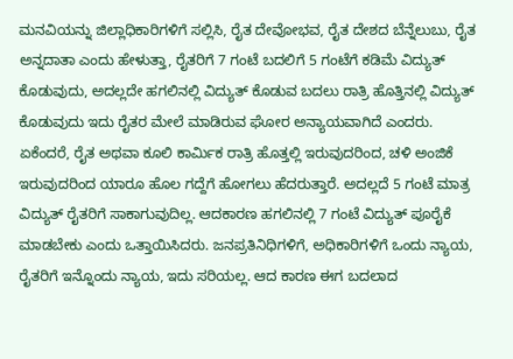ಮನವಿಯನ್ನು ಜಿಲ್ಲಾಧಿಕಾರಿಗಳಿಗೆ ಸಲ್ಲಿಸಿ, ರೈತ ದೇವೋಭವ, ರೈತ ದೇಶದ ಬೆನ್ನೆಲುಬು, ರೈತ ಅನ್ನದಾತಾ ಎಂದು ಹೇಳುತ್ತಾ, ರೈತರಿಗೆ 7 ಗಂಟೆ ಬದಲಿಗೆ 5 ಗಂಟೆಗೆ ಕಡಿಮೆ ವಿದ್ಯುತ್‌ ಕೊಡುವುದು, ಅದಲ್ಲದೇ ಹಗಲಿನಲ್ಲಿ ವಿದ್ಯುತ್‌ ಕೊಡುವ ಬದಲು ರಾತ್ರಿ ಹೊತ್ತಿನಲ್ಲಿ ವಿದ್ಯುತ್‌ ಕೊಡುವುದು ಇದು ರೈತರ ಮೇಲೆ ಮಾಡಿರುವ ಘೋರ ಅನ್ಯಾಯವಾಗಿದೆ ಎಂದರು. ಏಕೆಂದರೆ, ರೈತ ಅಥವಾ ಕೂಲಿ ಕಾರ್ಮಿಕ ರಾತ್ರಿ ಹೊತ್ತಲ್ಲಿ ಇರುವುದರಿಂದ, ಚಳಿ ಅಂಜಿಕೆ ಇರುವುದರಿಂದ ಯಾರೂ ಹೊಲ ಗದ್ದೆಗೆ ಹೋಗಲು ಹೆದರುತ್ತಾರೆ. ಅದಲ್ಲದೆ 5 ಗಂಟೆ ಮಾತ್ರ ವಿದ್ಯುತ್‌ ರೈತರಿಗೆ ಸಾಕಾಗುವುದಿಲ್ಲ. ಆದಕಾರಣ ಹಗಲಿನಲ್ಲಿ 7 ಗಂಟೆ ವಿದ್ಯುತ್‌ ಪೂರೈಕೆ ಮಾಡಬೇಕು ಎಂದು ಒತ್ತಾಯಿಸಿದರು. ಜನಪ್ರತಿನಿಧಿಗಳಿಗೆ, ಅಧಿಕಾರಿಗಳಿಗೆ ಒಂದು ನ್ಯಾಯ, ರೈತರಿಗೆ ಇನ್ನೊಂದು ನ್ಯಾಯ, ಇದು ಸರಿಯಲ್ಲ. ಆದ ಕಾರಣ ಈಗ ಬದಲಾದ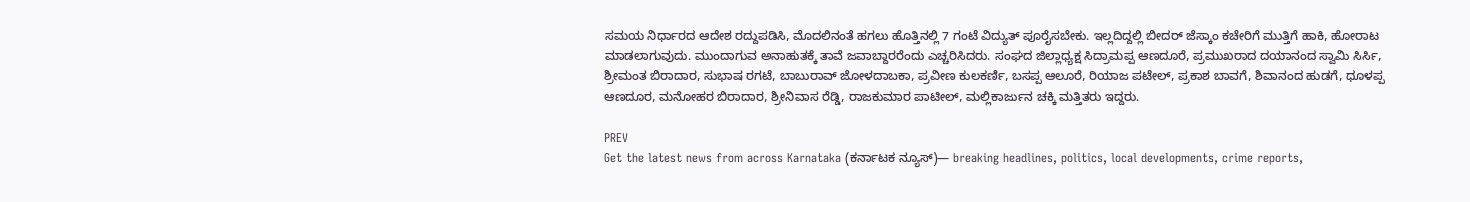ಸಮಯ ನಿರ್ಧಾರದ ಆದೇಶ ರದ್ದುಪಡಿಸಿ, ಮೊದಲಿನಂತೆ ಹಗಲು ಹೊತ್ತಿನಲ್ಲಿ 7 ಗಂಟೆ ವಿದ್ಯುತ್‌ ಪೂರೈಸಬೇಕು. ಇಲ್ಲದಿದ್ದಲ್ಲಿ ಬೀದರ್‌ ಜೆಸ್ಕಾಂ ಕಚೇರಿಗೆ ಮುತ್ತಿಗೆ ಹಾಕಿ, ಹೋರಾಟ ಮಾಡಲಾಗುವುದು. ಮುಂದಾಗುವ ಅನಾಹುತಕ್ಕೆ ತಾವೆ ಜವಾಬ್ದಾರರೆಂದು ಎಚ್ಚರಿಸಿದರು. ಸಂಘದ ಜಿಲ್ಲಾಧ್ಯಕ್ಷ ಸಿದ್ರಾಮಪ್ಪ ಆಣದೂರೆ, ಪ್ರಮುಖರಾದ ದಯಾನಂದ ಸ್ವಾಮಿ ಸಿರ್ಸಿ, ಶ್ರೀಮಂತ ಬಿರಾದಾರ, ಸುಭಾಷ ರಗಟೆ, ಬಾಬುರಾವ್‌ ಜೋಳದಾಬಕಾ, ಪ್ರವೀಣ ಕುಲಕರ್ಣಿ, ಬಸಪ್ಪ ಆಲೂರೆ, ರಿಯಾಜ ಪಟೇಲ್‌, ಪ್ರಕಾಶ ಬಾವಗೆ, ಶಿವಾನಂದ ಹುಡಗೆ, ಧೂಳಪ್ಪ ಆಣದೂರ, ಮನೋಹರ ಬಿರಾದಾರ, ಶ್ರೀನಿವಾಸ ರೆಡ್ಡಿ, ರಾಜಕುಮಾರ ಪಾಟೀಲ್‌, ಮಲ್ಲಿಕಾರ್ಜುನ ಚಕ್ಕಿ ಮತ್ತಿತರು ಇದ್ದರು.

PREV
Get the latest news from across Karnataka (ಕರ್ನಾಟಕ ನ್ಯೂಸ್)— breaking headlines, politics, local developments, crime reports,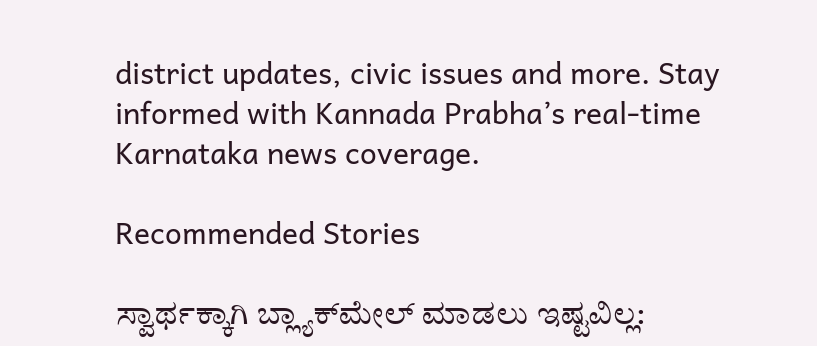district updates, civic issues and more. Stay informed with Kannada Prabha’s real‑time Karnataka news coverage.

Recommended Stories

ಸ್ವಾರ್ಥಕ್ಕಾಗಿ ಬ್ಲ್ಯಾಕ್‌ಮೇಲ್‌ ಮಾಡಲು ಇಷ್ಟವಿಲ್ಲ: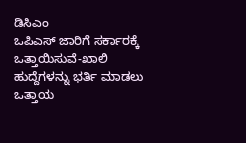ಡಿಸಿಎಂ
ಒಪಿಎಸ್‌ ಜಾರಿಗೆ ಸರ್ಕಾರಕ್ಕೆ ಒತ್ತಾಯಿಸುವೆ-ಖಾಲಿ ಹುದ್ದೆಗಳನ್ನು ಭರ್ತಿ ಮಾಡಲು ಒತ್ತಾಯ